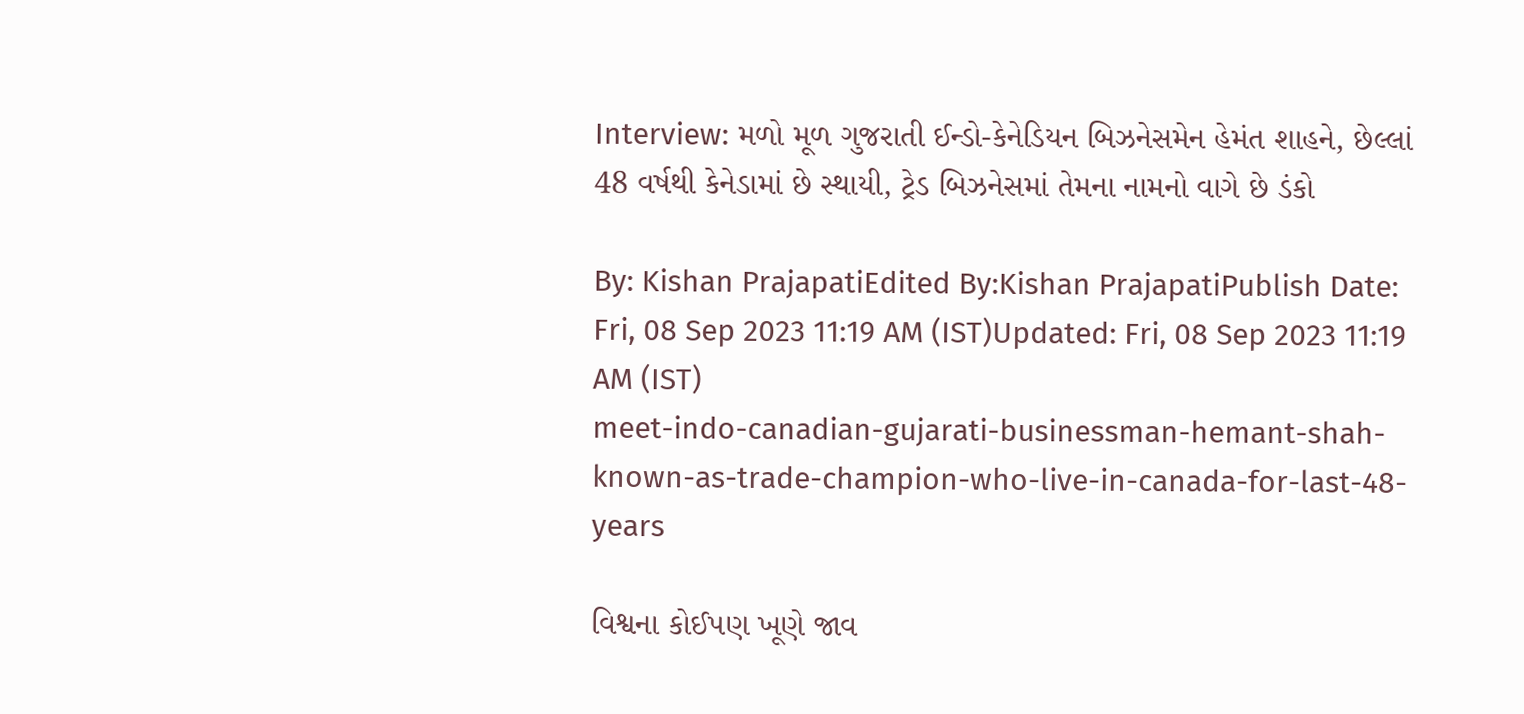Interview: મળો મૂળ ગુજરાતી ઈન્ડો-કેનેડિયન બિઝનેસમેન હેમંત શાહને, છેલ્લાં 48 વર્ષથી કેનેડામાં છે સ્થાયી, ટ્રેડ બિઝનેસમાં તેમના નામનો વાગે છે ડંકો

By: Kishan PrajapatiEdited By:Kishan PrajapatiPublish Date: Fri, 08 Sep 2023 11:19 AM (IST)Updated: Fri, 08 Sep 2023 11:19 AM (IST)
meet-indo-canadian-gujarati-businessman-hemant-shah-known-as-trade-champion-who-live-in-canada-for-last-48-years

વિશ્વના કોઈપણ ખૂણે જાવ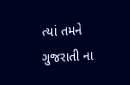ત્યાં તમને ગુજરાતી ના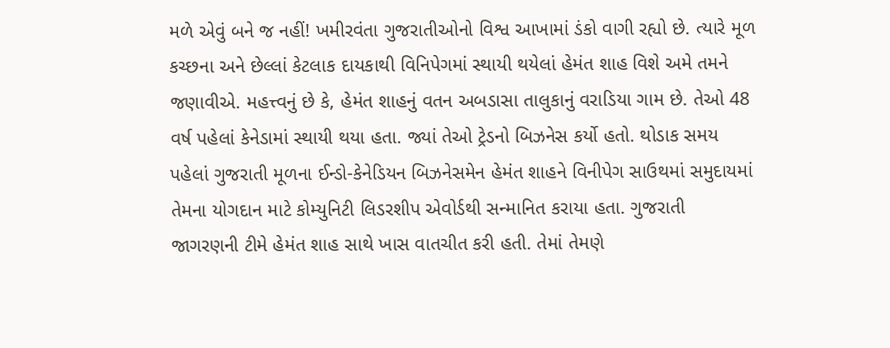મળે એવું બને જ નહીં! ખમીરવંતા ગુજરાતીઓનો વિશ્વ આખામાં ડંકો વાગી રહ્યો છે. ત્યારે મૂળ કચ્છના અને છેલ્લાં કેટલાક દાયકાથી વિનિપેગમાં સ્થાયી થયેલાં હેમંત શાહ વિશે અમે તમને જણાવીએ. મહત્ત્વનું છે કે, હેમંત શાહનું વતન અબડાસા તાલુકાનું વરાડિયા ગામ છે. તેઓ 48 વર્ષ પહેલાં કેનેડામાં સ્થાયી થયા હતા. જ્યાં તેઓ ટ્રેડનો બિઝનેસ કર્યો હતો. થોડાક સમય પહેલાં ગુજરાતી મૂળના ઈન્ડો-કેનેડિયન બિઝનેસમેન હેમંત શાહને વિનીપેગ સાઉથમાં સમુદાયમાં તેમના યોગદાન માટે કોમ્યુનિટી લિડરશીપ એવોર્ડથી સન્માનિત કરાયા હતા. ગુજરાતી જાગરણની ટીમે હેમંત શાહ સાથે ખાસ વાતચીત કરી હતી. તેમાં તેમણે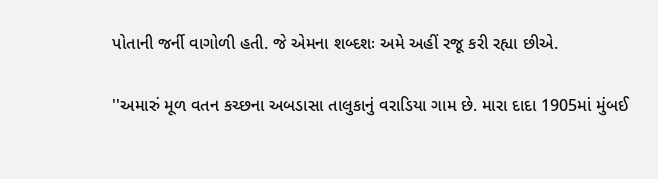પોતાની જર્ની વાગોળી હતી. જે એમના શબ્દશઃ અમે અહીં રજૂ કરી રહ્યા છીએ.

''અમારું મૂળ વતન કચ્છના અબડાસા તાલુકાનું વરાડિયા ગામ છે. મારા દાદા 1905માં મુંબઈ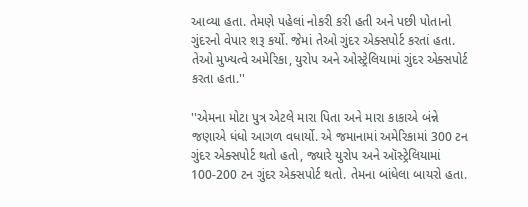આવ્યા હતા. તેમણે પહેલાં નોકરી કરી હતી અને પછી પોતાનો ગુંદરનો વેપાર શરૂ કર્યો. જેમાં તેઓ ગુંદર એક્સપોર્ટ કરતાં હતા. તેઓ મુખ્યત્વે અમેરિકા, યુરોપ અને ઓસ્ટ્રેલિયામાં ગુંદર એક્સપોર્ટ કરતા હતા.''

''એમના મોટા પુત્ર એટલે મારા પિતા અને મારા કાકાએ બંન્ને જણાએ ધંધો આગળ વધાર્યો. એ જમાનામાં અમેરિકામાં 300 ટન ગુંદર એક્સપોર્ટ થતો હતો, જ્યારે યુરોપ અને ઑસ્ટ્રેલિયામાં 100-200 ટન ગુંદર એક્સપોર્ટ થતો. તેમના બાંધેલા બાયરો હતા.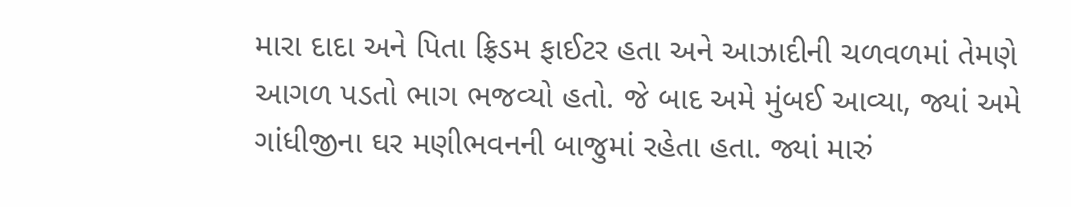મારા દાદા અને પિતા ફ્રિડમ ફાઈટર હતા અને આઝાદીની ચળવળમાં તેમણે આગળ પડતો ભાગ ભજવ્યો હતો. જે બાદ અમે મુંબઈ આવ્યા, જ્યાં અમે ગાંધીજીના ઘર મણીભવનની બાજુમાં રહેતા હતા. જ્યાં મારું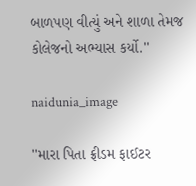બાળપણ વીત્યું અને શાળા તેમજ કોલેજનો અભ્યાસ કર્યો.''

naidunia_image

''મારા પિતા ફ્રીડમ ફાઈટર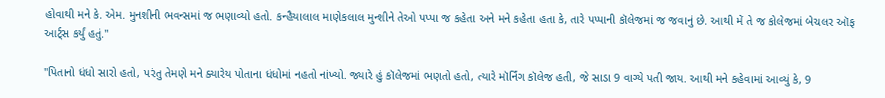હોવાથી મને કે. એમ. મુનશીની ભવન્સમાં જ ભણાવ્યો હતો. કન્હૈયાલાલ માણેકલાલ મુન્શીને તેઓ પપ્પા જ કહેતા અને મને કહેતા હતા કે, તારે પપ્પાની કૉલેજમાં જ જવાનું છે. આથી મેં તે જ કોલેજમાં બેચલર ઑફ આર્ટ્સ કર્યું હતું.''

''પિતાનો ધંધો સારો હતો, પરંતુ તેમણે મને ક્યારેય પોતાના ધંધોમાં નહતો નાંખ્યો. જ્યારે હું કૉલેજમાં ભણતો હતો, ત્યારે મૉર્નિંગ કૉલેજ હતી, જે સાડા 9 વાગ્યે પતી જાય. આથી મને કહેવામાં આવ્યું કે, 9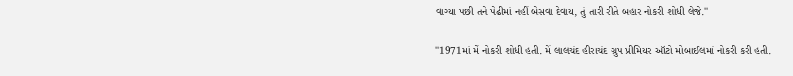વાગ્યા પછી તને પેઢીમાં નહીં બેસવા દેવાય, તું તારી રીતે બહાર નોકરી શોધી લેજે.''

''1971માં મેં નોકરી શોધી હતી. મેં લાલચંદ હીરાચંદ ગ્રુપ પ્રીમિયર ઑટો મોબાઈલમાં નોકરી કરી હતી.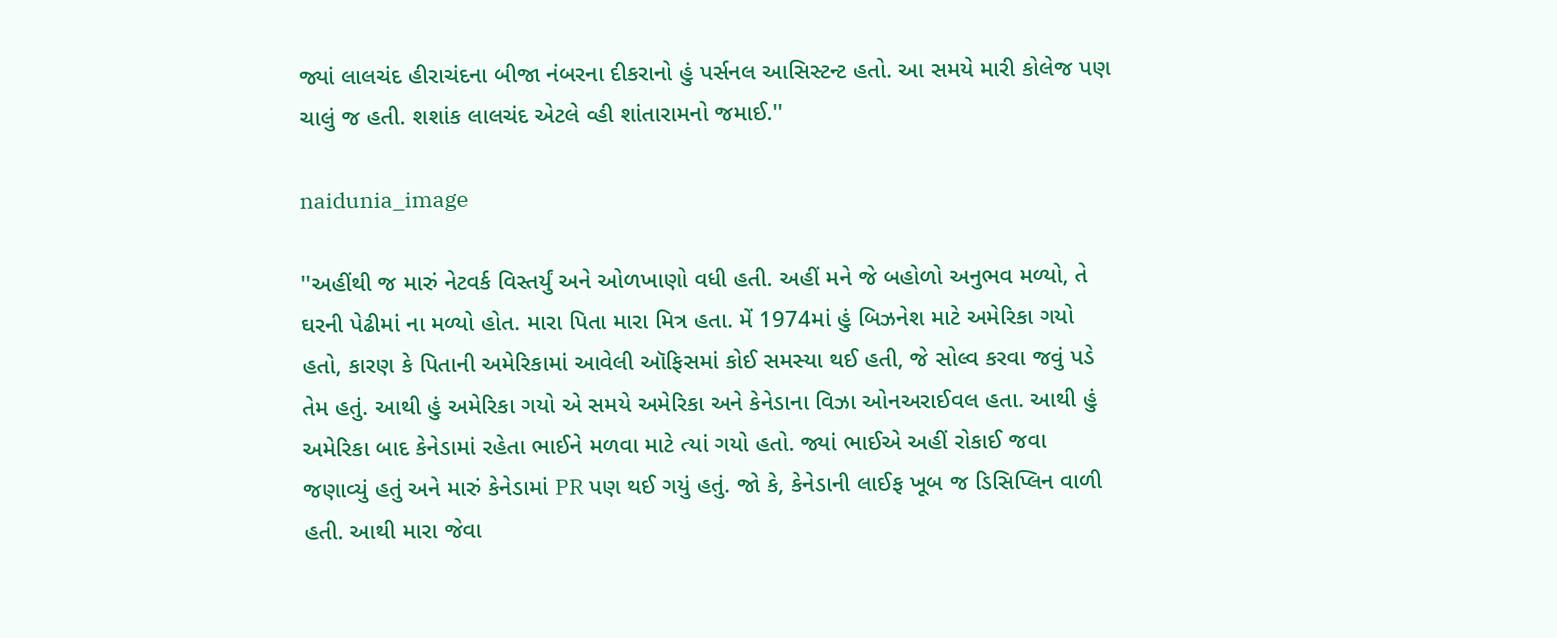જ્યાં લાલચંદ હીરાચંદના બીજા નંબરના દીકરાનો હું પર્સનલ આસિસ્ટન્ટ હતો. આ સમયે મારી કોલેજ પણ ચાલું જ હતી. શશાંક લાલચંદ એટલે વ્હી શાંતારામનો જમાઈ.''

naidunia_image

''અહીંથી જ મારું નેટવર્ક વિસ્તર્યું અને ઓળખાણો વધી હતી. અહીં મને જે બહોળો અનુભવ મળ્યો, તે ઘરની પેઢીમાં ના મળ્યો હોત. મારા પિતા મારા મિત્ર હતા. મેં 1974માં હું બિઝનેશ માટે અમેરિકા ગયો હતો, કારણ કે પિતાની અમેરિકામાં આવેલી ઑફિસમાં કોઈ સમસ્યા થઈ હતી, જે સોલ્વ કરવા જવું પડે તેમ હતું. આથી હું અમેરિકા ગયો એ સમયે અમેરિકા અને કેનેડાના વિઝા ઓનઅરાઈવલ હતા. આથી હું અમેરિકા બાદ કેનેડામાં રહેતા ભાઈને મળવા માટે ત્યાં ગયો હતો. જ્યાં ભાઈએ અહીં રોકાઈ જવા જણાવ્યું હતું અને મારું કેનેડામાં PR પણ થઈ ગયું હતું. જો કે, કેનેડાની લાઈફ ખૂબ જ ડિસિપ્લિન વાળી હતી. આથી મારા જેવા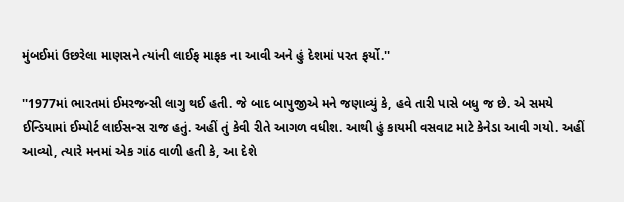મુંબઈમાં ઉછરેલા માણસને ત્યાંની લાઈફ માફક ના આવી અને હું દેશમાં પરત ફર્યો.''

''1977માં ભારતમાં ઈમરજન્સી લાગુ થઈ હતી. જે બાદ બાપુજીએ મને જણાવ્યું કે, હવે તારી પાસે બધુ જ છે. એ સમયે ઈન્ડિયામાં ઈમ્પોર્ટ લાઈસન્સ રાજ હતું. અહીં તું કેવી રીતે આગળ વધીશ. આથી હું કાયમી વસવાટ માટે કેનેડા આવી ગયો. અહીં આવ્યો, ત્યારે મનમાં એક ગાંઠ વાળી હતી કે, આ દેશે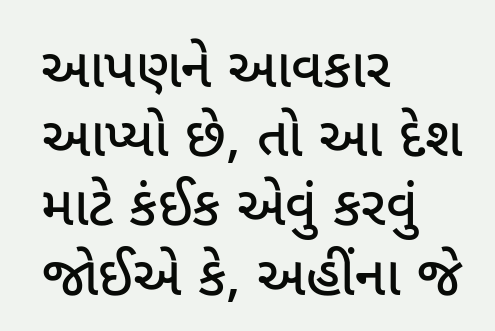આપણને આવકાર આપ્યો છે, તો આ દેશ માટે કંઈક એવું કરવું જોઈએ કે, અહીંના જે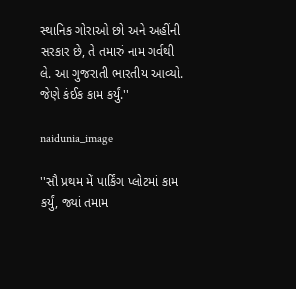સ્થાનિક ગોરાઓ છો અને અહીંની સરકાર છે, તે તમારું નામ ગર્વથી લે. આ ગુજરાતી ભારતીય આવ્યો. જેણે કંઈક કામ કર્યું.''

naidunia_image

''સૌ પ્રથમ મેં પાર્કિંગ પ્લોટમાં કામ કર્યું, જ્યાં તમામ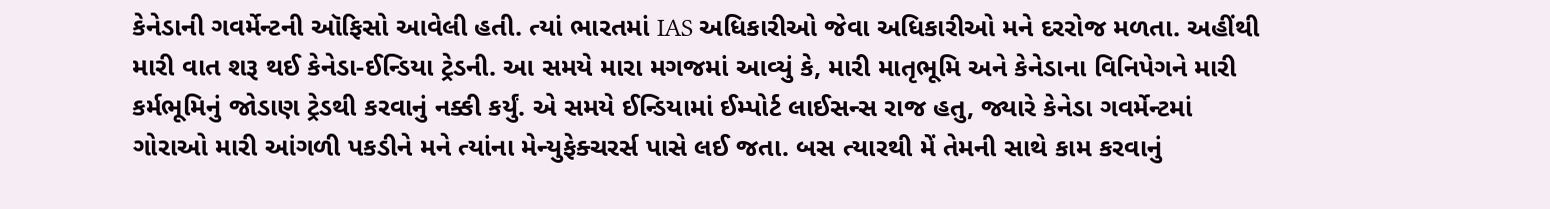કેનેડાની ગવર્મેન્ટની ઑફિસો આવેલી હતી. ત્યાં ભારતમાં IAS અધિકારીઓ જેવા અધિકારીઓ મને દરરોજ મળતા. અહીંથી મારી વાત શરૂ થઈ કેનેડા-ઈન્ડિયા ટ્રેડની. આ સમયે મારા મગજમાં આવ્યું કે, મારી માતૃભૂમિ અને કેનેડાના વિનિપેગને મારી કર્મભૂમિનું જોડાણ ટ્રેડથી કરવાનું નક્કી કર્યું. એ સમયે ઈન્ડિયામાં ઈમ્પોર્ટ લાઈસન્સ રાજ હતુ, જ્યારે કેનેડા ગવર્મેન્ટમાં ગોરાઓ મારી આંગળી પકડીને મને ત્યાંના મેન્યુફેક્ચરર્સ પાસે લઈ જતા. બસ ત્યારથી મેં તેમની સાથે કામ કરવાનું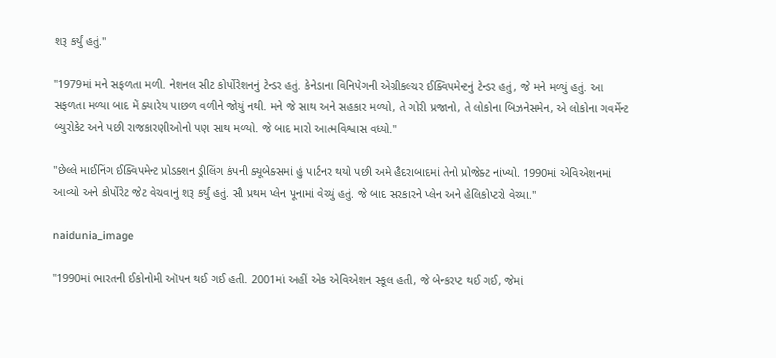શરૂ કર્યું હતું.''

''1979માં મને સફળતા મળી. નેશનલ સીટ કોર્પોરેશનનું ટેન્ડર હતું. કેનેડાના વિનિપેગની એગ્રીકલ્ચર ઈક્વિપમેન્ટનું ટેન્ડર હતું, જે મને મળ્યું હતું. આ સફળતા મળ્યા બાદ મેં ક્યારેય પાછળ વળીને જોયું નથી. મને જે સાથ અને સહકાર મળ્યો, તે ગોરી પ્રજાનો, તે લોકોના બિઝનેસમેન, એ લોકોના ગવર્મેન્ટ બ્યુરોકેટ અને પછી રાજકારણીઓનો પણ સાથ મળ્યો. જે બાદ મારો આત્મવિશ્વાસ વધ્યો.''

''છેલ્લે માઈનિંગ ઈક્વિપમેન્ટ પ્રોડક્શન ડ્રીલિંગ કંપની ક્યૂબેક્સમાં હું પાર્ટનર થયો પછી અમે હૈદરાબાદમાં તેનો પ્રોજેક્ટ નાંખ્યો. 1990માં એવિએશનમાં આવ્યો અને કોર્પોરેટ જેટ વેચવાનું શરૂ કર્યું હતું. સૌ પ્રથમ પ્લેન પૂનામાં વેચ્યું હતું. જે બાદ સરકારને પ્લેન અને હેલિકોપ્ટરો વેચ્યા.''

naidunia_image

''1990માં ભારતની ઈકોનોમી ઑપન થઈ ગઈ હતી. 2001માં અહીં એક એવિએશન સ્કૂલ હતી, જે બેન્કરપ્ટ થઈ ગઈ, જેમાં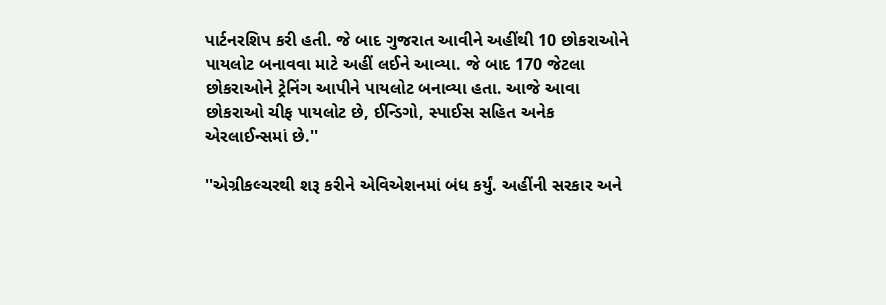પાર્ટનરશિપ કરી હતી. જે બાદ ગુજરાત આવીને અહીંથી 10 છોકરાઓને પાયલોટ બનાવવા માટે અહીં લઈને આવ્યા. જે બાદ 170 જેટલા છોકરાઓને ટ્રેનિંગ આપીને પાયલોટ બનાવ્યા હતા. આજે આવા છોકરાઓ ચીફ પાયલોટ છે, ઈન્ડિગો, સ્પાઈસ સહિત અનેક એરલાઈન્સમાં છે.''

''એગ્રીકલ્ચરથી શરૂ કરીને એવિએશનમાં બંધ કર્યું. અહીંની સરકાર અને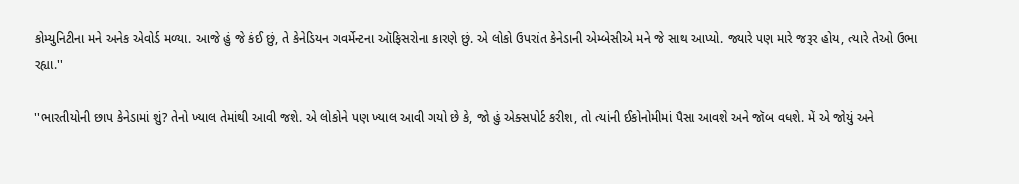કોમ્યુનિટીના મને અનેક એવોર્ડ મળ્યા. આજે હું જે કંઈ છું, તે કેનેડિયન ગવર્મેન્ટના ઑફિસરોના કારણે છું. એ લોકો ઉપરાંત કેનેડાની એમ્બેસીએ મને જે સાથ આપ્યો. જ્યારે પણ મારે જરૂર હોય, ત્યારે તેઓ ઉભા રહ્યા.''

''ભારતીયોની છાપ કેનેડામાં શું? તેનો ખ્યાલ તેમાંથી આવી જશે. એ લોકોને પણ ખ્યાલ આવી ગયો છે કે, જો હું એક્સપોર્ટ કરીશ, તો ત્યાંની ઈકોનોમીમાં પૈસા આવશે અને જૉબ વધશે. મેં એ જોયું અને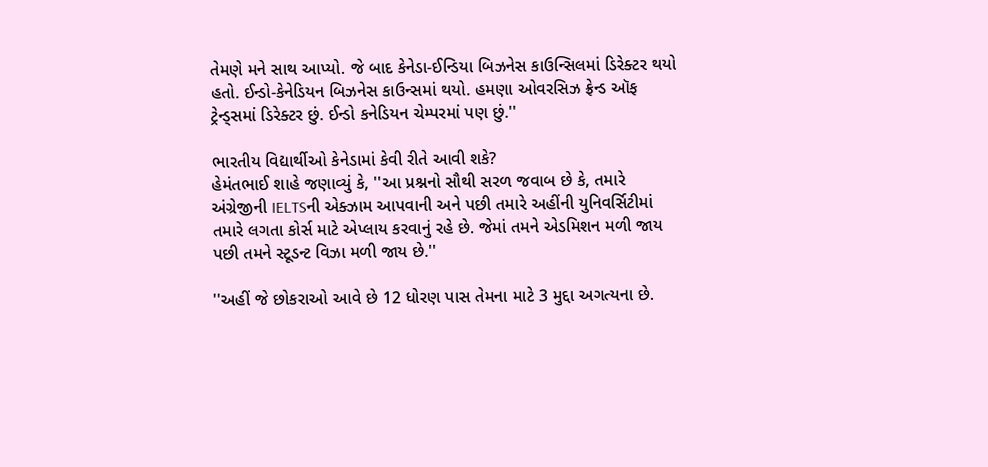તેમણે મને સાથ આપ્યો. જે બાદ કેનેડા-ઈન્ડિયા બિઝનેસ કાઉન્સિલમાં ડિરેક્ટર થયો હતો. ઈન્ડો-કેનેડિયન બિઝનેસ કાઉન્સમાં થયો. હમણા ઓવરસિઝ ફ્રેન્ડ ઑફ ટ્રેન્ડ્સમાં ડિરેક્ટર છું. ઈન્ડો કનેડિયન ચેમ્પરમાં પણ છું.''

ભારતીય વિદ્યાર્થીઓ કેનેડામાં કેવી રીતે આવી શકે?
હેમંતભાઈ શાહે જણાવ્યું કે, ''આ પ્રશ્નનો સૌથી સરળ જવાબ છે કે, તમારે અંગ્રેજીની IELTSની એક્ઝામ આપવાની અને પછી તમારે અહીંની યુનિવર્સિટીમાં તમારે લગતા કોર્સ માટે એપ્લાય કરવાનું રહે છે. જેમાં તમને એડમિશન મળી જાય પછી તમને સ્ટૂડન્ટ વિઝા મળી જાય છે.''

''અહીં જે છોકરાઓ આવે છે 12 ધોરણ પાસ તેમના માટે 3 મુદ્દા અગત્યના છે.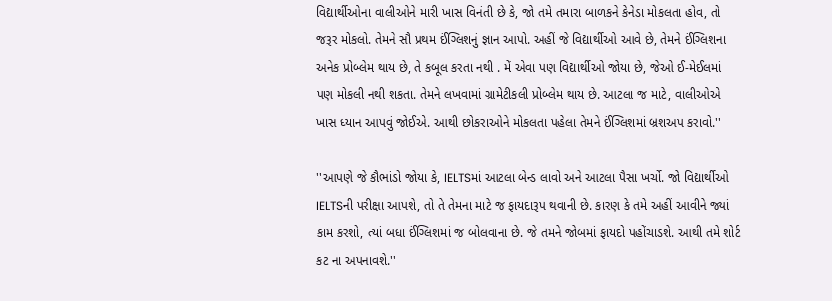વિદ્યાર્થીઓના વાલીઓને મારી ખાસ વિનંતી છે કે, જો તમે તમારા બાળકને કેનેડા મોકલતા હોવ, તો જરૂર મોકલો. તેમને સૌ પ્રથમ ઈંગ્લિશનું જ્ઞાન આપો. અહીં જે વિદ્યાર્થીઓ આવે છે, તેમને ઈંગ્લિશના અનેક પ્રોબ્લેમ થાય છે, તે કબૂલ કરતા નથી . મેં એવા પણ વિદ્યાર્થીઓ જોયા છે, જેઓ ઈ-મેઈલમાં પણ મોકલી નથી શકતા. તેમને લખવામાં ગ્રામેટીકલી પ્રોબ્લેમ થાય છે. આટલા જ માટે, વાલીઓએ ખાસ ધ્યાન આપવું જોઈએ. આથી છોકરાઓને મોકલતા પહેલા તેમને ઈંગ્લિશમાં બ્રશઅપ કરાવો.''

''આપણે જે કૌભાંડો જોયા કે, IELTSમાં આટલા બેન્ડ લાવો અને આટલા પૈસા ખર્ચો. જો વિદ્યાર્થીઓ IELTSની પરીક્ષા આપશે, તો તે તેમના માટે જ ફાયદારૂપ થવાની છે. કારણ કે તમે અહીં આવીને જ્યાં કામ કરશો, ત્યાં બધા ઈંગ્લિશમાં જ બોલવાના છે. જે તમને જોબમાં ફાયદો પહોંચાડશે. આથી તમે શોર્ટ કટ ના અપનાવશે.''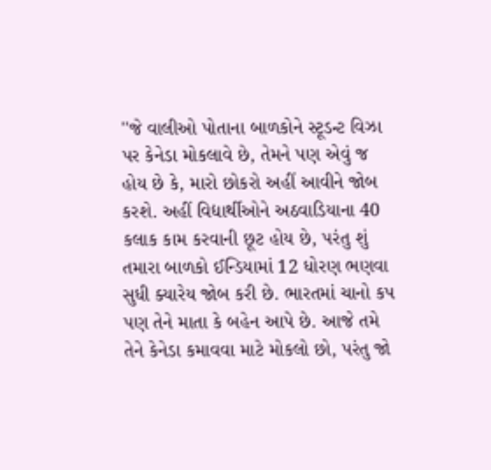''જે વાલીઓ પોતાના બાળકોને સ્ટૂડન્ટ વિઝા પર કેનેડા મોકલાવે છે, તેમને પણ એવું જ હોય છે કે, મારો છોકરો અહીં આવીને જોબ કરશે. અહીં વિદ્યાર્થીઓને અઠવાડિયાના 40 કલાક કામ કરવાની છૂટ હોય છે, પરંતુ શું તમારા બાળકો ઈન્ડિયામાં 12 ધોરણ ભણવા સુધી ક્યારેય જોબ કરી છે. ભારતમાં ચાનો કપ પણ તેને માતા કે બહેન આપે છે. આજે તમે તેને કેનેડા કમાવવા માટે મોકલો છો, પરંતુ જો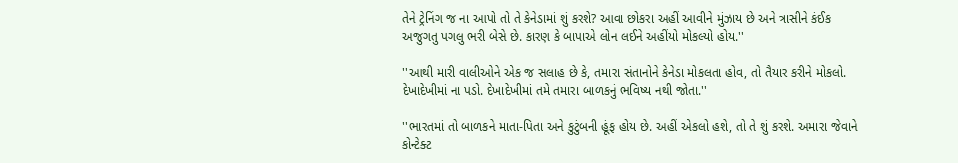તેને ટ્રેનિંગ જ ના આપો તો તે કેનેડામાં શું કરશે? આવા છોકરા અહીં આવીને મુંઝાય છે અને ત્રાસીને કંઈક અજુગતુ પગલુ ભરી બેસે છે. કારણ કે બાપાએ લોન લઈને અહીંયો મોકલ્યો હોય.''

''આથી મારી વાલીઓને એક જ સલાહ છે કે, તમારા સંતાનોને કેનેડા મોકલતા હોવ, તો તૈયાર કરીને મોકલો. દેખાદેખીમાં ના પડો. દેખાદેખીમાં તમે તમારા બાળકનું ભવિષ્ય નથી જોતા.''

''ભારતમાં તો બાળકને માતા-પિતા અને કુટુંબની હૂંફ હોય છે. અહીં એકલો હશે, તો તે શું કરશે. અમારા જેવાને કોન્ટેક્ટ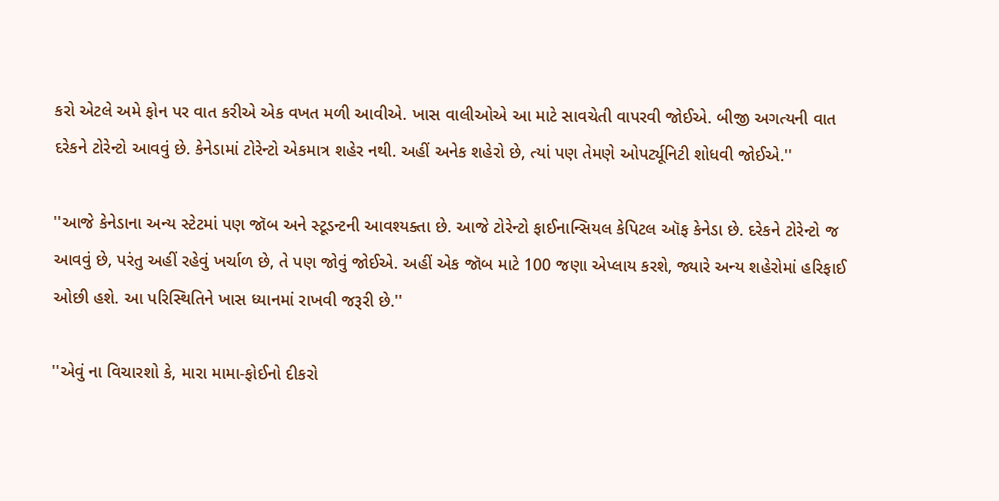કરો એટલે અમે ફોન પર વાત કરીએ એક વખત મળી આવીએ. ખાસ વાલીઓએ આ માટે સાવચેતી વાપરવી જોઈએ. બીજી અગત્યની વાત દરેકને ટોરેન્ટો આવવું છે. કેનેડામાં ટોરેન્ટો એકમાત્ર શહેર નથી. અહીં અનેક શહેરો છે, ત્યાં પણ તેમણે ઓપર્ટ્યૂનિટી શોધવી જોઈએ.''

''આજે કેનેડાના અન્ય સ્ટેટમાં પણ જૉબ અને સ્ટૂડન્ટની આવશ્યક્તા છે. આજે ટોરેન્ટો ફાઈનાન્સિયલ કેપિટલ ઑફ કેનેડા છે. દરેકને ટોરેન્ટો જ આવવું છે, પરંતુ અહીં રહેવું ખર્ચાળ છે, તે પણ જોવું જોઈએ. અહીં એક જૉબ માટે 100 જણા એપ્લાય કરશે, જ્યારે અન્ય શહેરોમાં હરિફાઈ ઓછી હશે. આ પરિસ્થિતિને ખાસ ધ્યાનમાં રાખવી જરૂરી છે.''

''એવું ના વિચારશો કે, મારા મામા-ફોઈનો દીકરો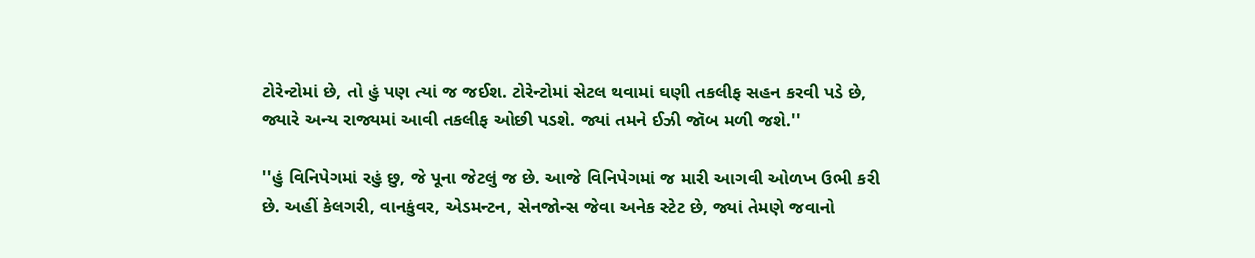ટોરેન્ટોમાં છે, તો હું પણ ત્યાં જ જઈશ. ટોરેન્ટોમાં સેટલ થવામાં ઘણી તકલીફ સહન કરવી પડે છે, જ્યારે અન્ય રાજ્યમાં આવી તકલીફ ઓછી પડશે. જ્યાં તમને ઈઝી જૉબ મળી જશે.''

''હું વિનિપેગમાં રહું છુ, જે પૂના જેટલું જ છે. આજે વિનિપેગમાં જ મારી આગવી ઓળખ ઉભી કરી છે. અહીં કેલગરી, વાનકુંવર, એડમન્ટન, સેનજોન્સ જેવા અનેક સ્ટેટ છે, જ્યાં તેમણે જવાનો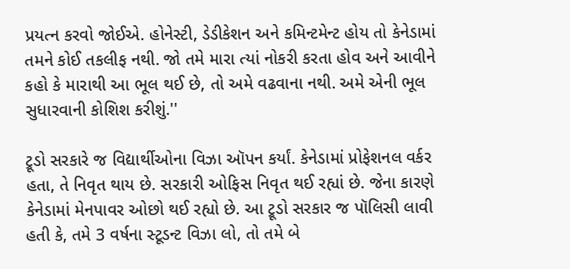પ્રયત્ન કરવો જોઈએ. હોનેસ્ટી, ડેડીકેશન અને કમિન્ટમેન્ટ હોય તો કેનેડામાં તમને કોઈ તકલીફ નથી. જો તમે મારા ત્યાં નોકરી કરતા હોવ અને આવીને કહો કે મારાથી આ ભૂલ થઈ છે, તો અમે વઢવાના નથી. અમે એની ભૂલ સુધારવાની કોશિશ કરીશું.''

ટ્રૂડો સરકારે જ વિદ્યાર્થીઓના વિઝા ઑપન કર્યાં. કેનેડામાં પ્રોફેશનલ વર્કર હતા, તે નિવૃત થાય છે. સરકારી ઓફિસ નિવૃત થઈ રહ્યાં છે. જેના કારણે કેનેડામાં મેનપાવર ઓછો થઈ રહ્યો છે. આ ટ્રૂડો સરકાર જ પૉલિસી લાવી હતી કે, તમે 3 વર્ષના સ્ટૂડન્ટ વિઝા લો, તો તમે બે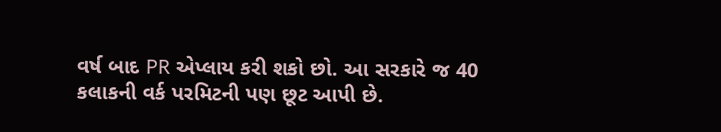વર્ષ બાદ PR એપ્લાય કરી શકો છો. આ સરકારે જ 40 કલાકની વર્ક પરમિટની પણ છૂટ આપી છે.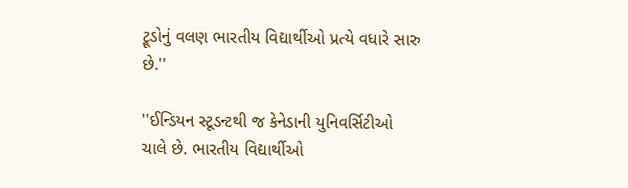ટ્રૂડોનું વલણ ભારતીય વિદ્યાર્થીઓ પ્રત્યે વધારે સારુ છે.''

''ઈન્ડિયન સ્ટૂડન્ટથી જ કેનેડાની યુનિવર્સિટીઓ ચાલે છે. ભારતીય વિદ્યાર્થીઓ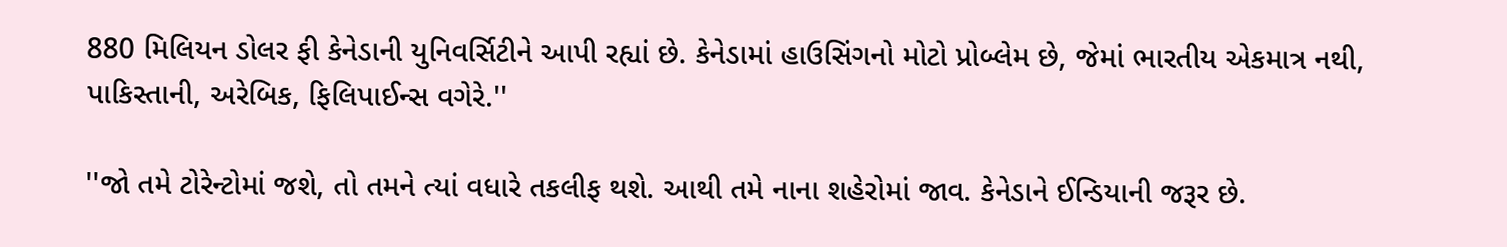880 મિલિયન ડોલર ફી કેનેડાની યુનિવર્સિટીને આપી રહ્યાં છે. કેનેડામાં હાઉસિંગનો મોટો પ્રોબ્લેમ છે, જેમાં ભારતીય એકમાત્ર નથી, પાકિસ્તાની, અરેબિક, ફિલિપાઈન્સ વગેરે.''

''જો તમે ટોરેન્ટોમાં જશે, તો તમને ત્યાં વધારે તકલીફ થશે. આથી તમે નાના શહેરોમાં જાવ. કેનેડાને ઈન્ડિયાની જરૂર છે.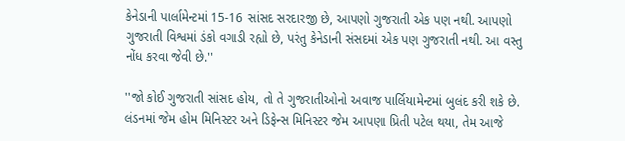કેનેડાની પાર્લામેન્ટમાં 15-16 સાંસદ સરદારજી છે, આપણો ગુજરાતી એક પણ નથી. આપણો ગુજરાતી વિશ્વમાં ડંકો વગાડી રહ્યો છે, પરંતુ કેનેડાની સંસદમાં એક પણ ગુજરાતી નથી. આ વસ્તુ નોંધ કરવા જેવી છે.''

''જો કોઈ ગુજરાતી સાંસદ હોય, તો તે ગુજરાતીઓનો અવાજ પાર્લિયામેન્ટમાં બુલંદ કરી શકે છે. લંડનમાં જેમ હોમ મિનિસ્ટર અને ડિફેન્સ મિનિસ્ટર જેમ આપણા પ્રિતી પટેલ થયા, તેમ આજે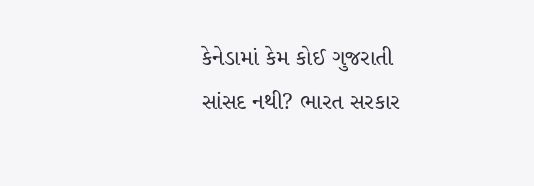કેનેડામાં કેમ કોઈ ગુજરાતી સાંસદ નથી? ભારત સરકાર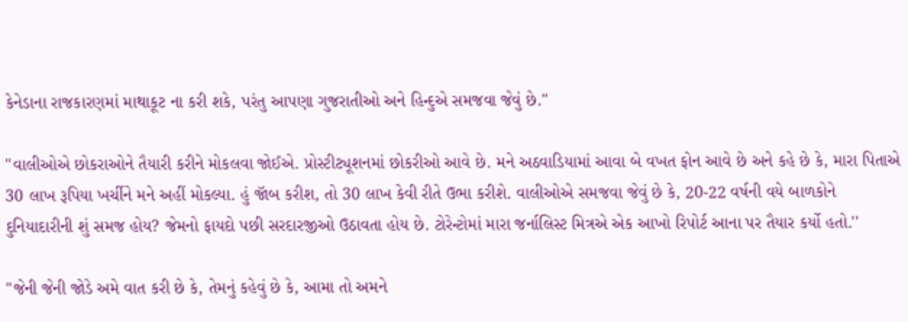કેનેડાના રાજકારણમાં માથાકૂટ ના કરી શકે, પરંતુ આપણા ગુજરાતીઓ અને હિન્દુએ સમજવા જેવું છે.''

''વાલીઓએ છોકરાઓને તૈયારી કરીને મોકલવા જોઈએ. પ્રોસ્ટીટ્યૂશનમાં છોકરીઓ આવે છે. મને અઠવાડિયામાં આવા બે વખત ફોન આવે છે અને કહે છે કે, મારા પિતાએ 30 લાખ રૂપિયા ખર્ચીને મને અહીં મોકલ્યા. હું જૉબ કરીશ, તો 30 લાખ કેવી રીતે ઉભા કરીશે. વાલીઓએ સમજવા જેવું છે કે, 20-22 વર્ષની વયે બાળકોને દુનિયાદારીની શું સમજ હોય? જેમનો ફાયદો પછી સરદારજીઓ ઉઠાવતા હોય છે. ટોરેન્ટોમાં મારા જર્નાલિસ્ટ મિત્રએ એક આખો રિપોર્ટ આના પર તૈયાર કર્યો હતો.''

''જેની જેની જોડે અમે વાત કરી છે કે, તેમનું કહેવું છે કે, આમા તો અમને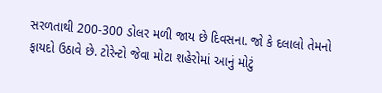સરળતાથી 200-300 ડોલર મળી જાય છે દિવસના. જો કે દલાલો તેમનો ફાયદો ઉઠાવે છે. ટોરેન્ટો જેવા મોટા શહેરોમાં આનું મોટું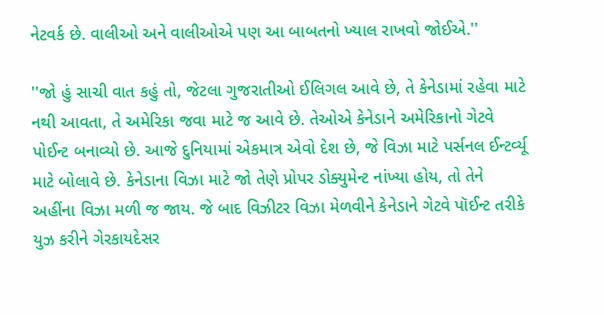નેટવર્ક છે. વાલીઓ અને વાલીઓએ પણ આ બાબતનો ખ્યાલ રાખવો જોઈએ.''

''જો હું સાચી વાત કહું તો, જેટલા ગુજરાતીઓ ઈલિગલ આવે છે, તે કેનેડામાં રહેવા માટે નથી આવતા, તે અમેરિકા જવા માટે જ આવે છે. તેઓએ કેનેડાને અમેરિકાનો ગેટવે પોઈન્ટ બનાવ્યો છે. આજે દુનિયામાં એકમાત્ર એવો દેશ છે, જે વિઝા માટે પર્સનલ ઈન્ટર્વ્યૂ માટે બોલાવે છે. કેનેડાના વિઝા માટે જો તેણે પ્રોપર ડોક્યુમેન્ટ નાંખ્યા હોય, તો તેને અહીંના વિઝા મળી જ જાય. જે બાદ વિઝીટર વિઝા મેળવીને કેનેડાને ગેટવે પૉઈન્ટ તરીકે યુઝ કરીને ગેરકાયદેસર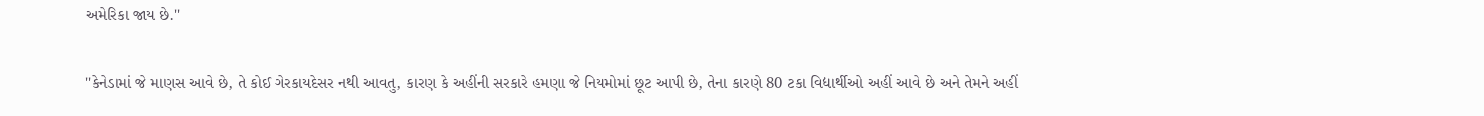અમેરિકા જાય છે.''

''કેનેડામાં જે માણસ આવે છે, તે કોઈ ગેરકાયદેસર નથી આવતુ, કારણ કે અહીંની સરકારે હમણા જે નિયમોમાં છૂટ આપી છે, તેના કારણે 80 ટકા વિદ્યાર્થીઓ અહીં આવે છે અને તેમને અહીં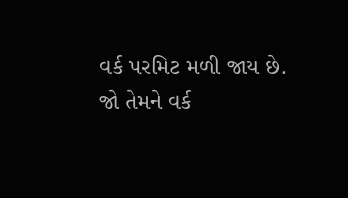વર્ક પરમિટ મળી જાય છે. જો તેમને વર્ક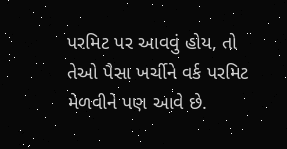પરમિટ પર આવવું હોય, તો તેઓ પૈસા ખર્ચીને વર્ક પરમિટ મેળવીને પણ આવે છે.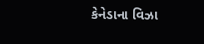કેનેડાના વિઝા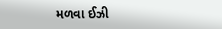મળવા ઈઝી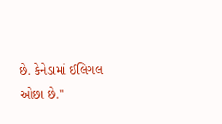છે. કેનેડામાં ઈલિગલ ઓછા છે.''